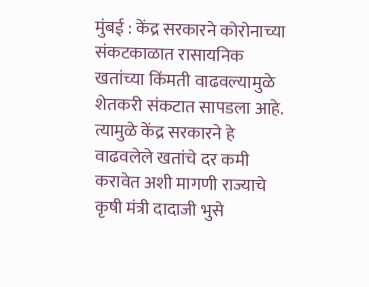मुंबई : केंद्र सरकारने कोरोनाच्या संकटकाळात रासायनिक खतांच्या किंमती वाढवल्यामुळे शेतकरी संकटात सापडला आहे. त्यामुळे केंद्र सरकारने हे वाढवलेले खतांचे दर कमी करावेत अशी मागणी राज्याचे कृषी मंत्री दादाजी भुसे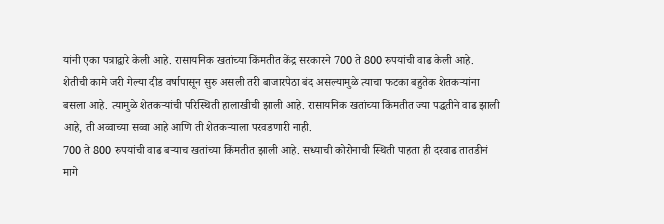यांनी एका पत्राद्वारे केली आहे. रासायनिक खतांच्या किंमतीत केंद्र सरकारने 700 ते 800 रुपयांची वाढ केली आहे.
शेतीची कामे जरी गेल्या दीड वर्षापासून सुरु असली तरी बाजारपेठा बंद असल्यामुळे त्याचा फटका बहुतेक शेतकऱ्यांना बसला आहे. त्यामुळे शेतकऱ्यांची परिस्थिती हालाखीची झाली आहे. रासायनिक खतांच्या किंमतीत ज्या पद्धतीने वाढ झाली आहे, ती अव्वाच्या सव्वा आहे आणि ती शेतकऱ्याला परवडणारी नाही.
700 ते 800 रुपयांची वाढ बऱ्याच खतांच्या किंमतीत झाली आहे. सध्याची कोरोनाची स्थिती पाहता ही दरवाढ तातडीनं मागे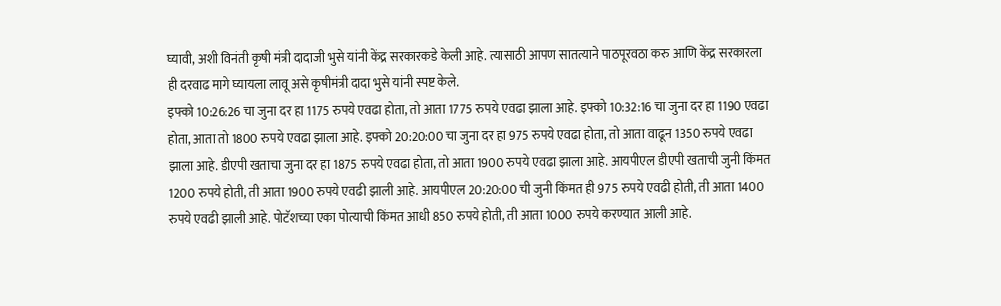घ्यावी, अशी विनंती कृषी मंत्री दादाजी भुसे यांनी केंद्र सरकारकडे केली आहे. त्यासाठी आपण सातत्याने पाठपूरवठा करु आणि केंद्र सरकारला ही दरवाढ मागे घ्यायला लावू असे कृषीमंत्री दादा भुसे यांनी स्पष्ट केले.
इफ्को 10:26:26 चा जुना दर हा 1175 रुपये एवढा होता, तो आता 1775 रुपये एवढा झाला आहे. इफ्को 10:32:16 चा जुना दर हा 1190 एवढा होता, आता तो 1800 रुपये एवढा झाला आहे. इफ्को 20:20:00 चा जुना दर हा 975 रुपये एवढा होता, तो आता वाढून 1350 रुपये एवढा झाला आहे. डीएपी खताचा जुना दर हा 1875 रुपये एवढा होता, तो आता 1900 रुपये एवढा झाला आहे. आयपीएल डीएपी खताची जुनी किंमत 1200 रुपये होती, ती आता 1900 रुपये एवढी झाली आहे. आयपीएल 20:20:00 ची जुनी किंमत ही 975 रुपये एवढी होती, ती आता 1400 रुपये एवढी झाली आहे. पोटॅशच्या एका पोत्याची किंमत आधी 850 रुपये होती, ती आता 1000 रुपये करण्यात आली आहे.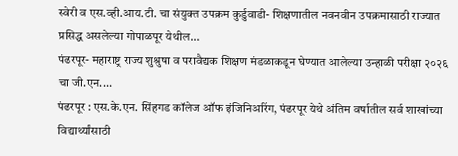स्वेरी व एस.व्ही.आय.टी. चा संयुक्त उपक्रम कुर्डुवाडी- शिक्षणातील नवनवीन उपक्रमासाठी राज्यात प्रसिद्ध असलेल्या गोपाळपूर येथील…
पंढरपूर- महाराष्ट्र राज्य शुश्रुषा व परावैद्यक शिक्षण मंडळाकडून घेण्यात आलेल्या उन्हाळी परीक्षा २०२६ चा जी.एन.…
पंढरपूर : एस.के.एन. सिंहगड कॉलेज ऑफ इंजिनिअरिंग, पंढरपूर येथे अंतिम वर्षातील सर्व शाखांच्या विद्यार्थ्यांसाठी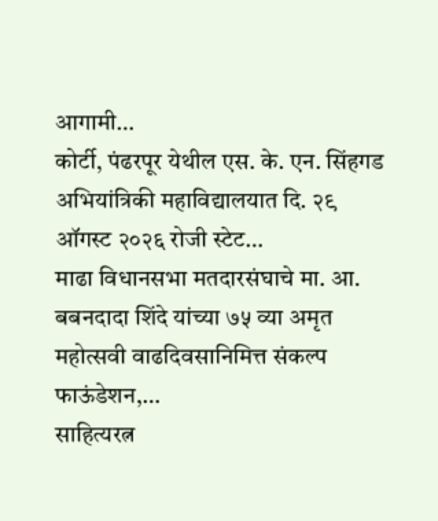आगामी…
कोर्टी, पंढरपूर येथील एस. के. एन. सिंहगड अभियांत्रिकी महाविद्यालयात दि. २९ ऑगस्ट २०२६ रोजी स्टेट…
माढा विधानसभा मतदारसंघाचे मा. आ. बबनदादा शिंदे यांच्या ७५ व्या अमृत महोत्सवी वाढदिवसानिमित्त संकल्प फाऊंडेशन,…
साहित्यरत्न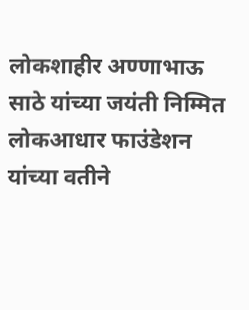लोकशाहीर अण्णाभाऊ साठे यांच्या जयंती निम्मित लोकआधार फाउंडेशन यांच्या वतीने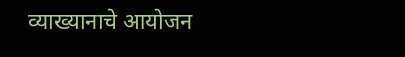व्याख्यानाचे आयोजन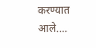करण्यात आले.…